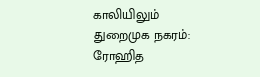காலியிலும் துறைமுக நகரம்: ரோஹித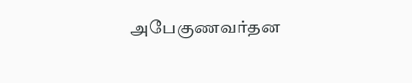அபேகுணவர்தன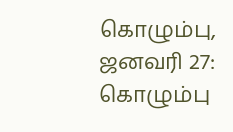கொழும்பு, ஜனவரி 27: கொழும்பு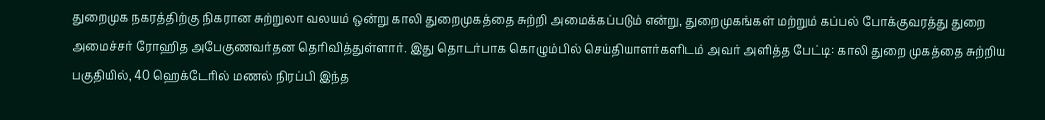துறைமுக நகரத்திற்கு நிகரான சுற்றுலா வலயம் ஒன்று காலி துறைமுகத்தை சுற்றி அமைக்கப்படும் என்று, துறைமுகங்கள் மற்றும் கப்பல் போக்குவரத்து துறை அமைச்சர் ரோஹித அபேகுணவர்தன தெரிவித்துள்ளார். இது தொடர்பாக கொழும்பில் செய்தியாளர்களிடம் அவர் அளித்த பேட்டி: காலி துறை முகத்தை சுற்றிய பகுதியில், 40 ஹெக்டேரில் மணல் நிரப்பி இந்த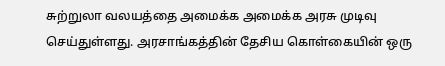சுற்றுலா வலயத்தை அமைக்க அமைக்க அரசு முடிவு செய்துள்ளது. அரசாங்கத்தின் தேசிய கொள்கையின் ஒரு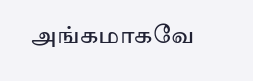அங்கமாகவே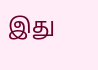இது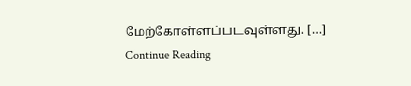மேற்கோள்ளப்படவுள்ளது. […]
Continue Reading